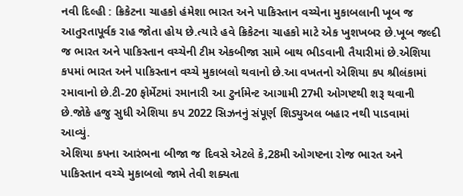નવી દિલ્હી : ક્રિકેટના ચાહકો હંમેશા ભારત અને પાકિસ્તાન વચ્ચેના મુકાબલાની ખૂબ જ આતુરતાપૂર્વક રાહ જોતા હોય છે.ત્યારે હવે ક્રિકેટના ચાહકો માટે એક ખુશખબર છે.ખૂબ જલ્દી જ ભારત અને પાકિસ્તાન વચ્ચેની ટીમ એકબીજા સામે બાથ ભીડવાની તૈયારીમાં છે.એશિયા કપમાં ભારત અને પાકિસ્તાન વચ્ચે મુકાબલો થવાનો છે.આ વખતનો એશિયા કપ શ્રીલંકામાં રમાવાનો છે.ટી-20 ફોર્મેટમાં રમાનારી આ ટુર્નામેન્ટ આગામી 27મી ઓગષ્ટથી શરૂ થવાની છે.જોકે હજુ સુધી એશિયા કપ 2022 સિઝનનું સંપૂર્ણ શિડ્યુઅલ બહાર નથી પાડવામાં આવ્યું.
એશિયા કપના આરંભના બીજા જ દિવસે એટલે કે,28મી ઓગષ્ટના રોજ ભારત અને પાકિસ્તાન વચ્ચે મુકાબલો જામે તેવી શક્યતા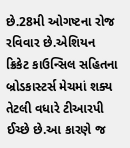છે.28મી ઓગષ્ટના રોજ રવિવાર છે.એશિયન ક્રિકેટ કાઉન્સિલ સહિતના બ્રોડકાસ્ટર્સ મેચમાં શક્ય તેટલી વધારે ટીઆરપી ઈચ્છે છે.આ કારણે જ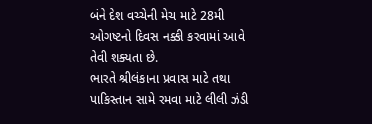બંને દેશ વચ્ચેની મેચ માટે 28મી ઓગષ્ટનો દિવસ નક્કી કરવામાં આવે તેવી શક્યતા છે.
ભારતે શ્રીલંકાના પ્રવાસ માટે તથા પાકિસ્તાન સામે રમવા માટે લીલી ઝંડી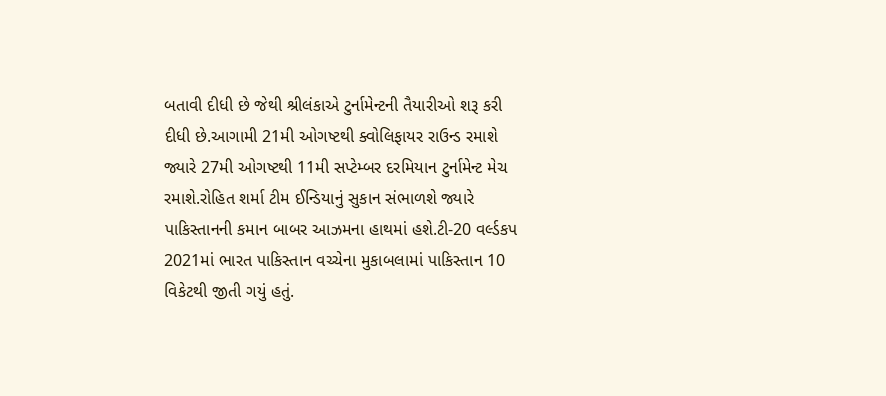બતાવી દીધી છે જેથી શ્રીલંકાએ ટુર્નામેન્ટની તૈયારીઓ શરૂ કરી દીધી છે.આગામી 21મી ઓગષ્ટથી ક્વોલિફાયર રાઉન્ડ રમાશે જ્યારે 27મી ઓગષ્ટથી 11મી સપ્ટેમ્બર દરમિયાન ટુર્નામેન્ટ મેચ રમાશે.રોહિત શર્મા ટીમ ઈન્ડિયાનું સુકાન સંભાળશે જ્યારે પાકિસ્તાનની કમાન બાબર આઝમના હાથમાં હશે.ટી-20 વર્લ્ડકપ 2021માં ભારત પાકિસ્તાન વચ્ચેના મુકાબલામાં પાકિસ્તાન 10 વિકેટથી જીતી ગયું હતું.